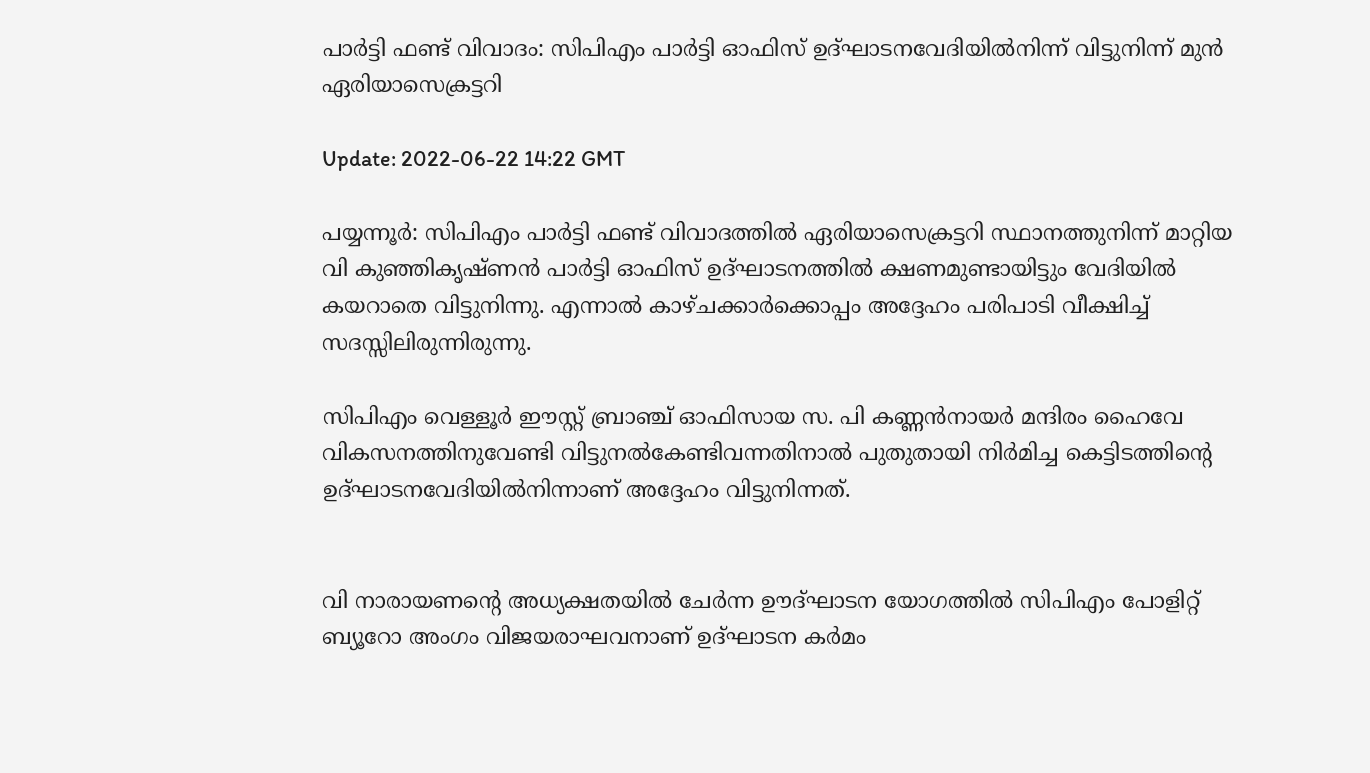പാര്‍ട്ടി ഫണ്ട് വിവാദം: സിപിഎം പാര്‍ട്ടി ഓഫിസ് ഉദ്ഘാടനവേദിയില്‍നിന്ന് വിട്ടുനിന്ന് മുന്‍ ഏരിയാസെക്രട്ടറി

Update: 2022-06-22 14:22 GMT

പയ്യന്നൂര്‍: സിപിഎം പാര്‍ട്ടി ഫണ്ട് വിവാദത്തില്‍ ഏരിയാസെക്രട്ടറി സ്ഥാനത്തുനിന്ന് മാറ്റിയ വി കുഞ്ഞികൃഷ്ണന്‍ പാര്‍ട്ടി ഓഫിസ് ഉദ്ഘാടനത്തില്‍ ക്ഷണമുണ്ടായിട്ടും വേദിയില്‍ കയറാതെ വിട്ടുനിന്നു. എന്നാല്‍ കാഴ്ചക്കാര്‍ക്കൊപ്പം അദ്ദേഹം പരിപാടി വീക്ഷിച്ച് സദസ്സിലിരുന്നിരുന്നു.

സിപിഎം വെള്ളൂര്‍ ഈസ്റ്റ് ബ്രാഞ്ച് ഓഫിസായ സ. പി കണ്ണന്‍നായര്‍ മന്ദിരം ഹൈവേ വികസനത്തിനുവേണ്ടി വിട്ടുനല്‍കേണ്ടിവന്നതിനാല്‍ പുതുതായി നിര്‍മിച്ച കെട്ടിടത്തിന്റെ ഉദ്ഘാടനവേദിയില്‍നിന്നാണ് അദ്ദേഹം വിട്ടുനിന്നത്.


വി നാരായണന്റെ അധ്യക്ഷതയില്‍ ചേര്‍ന്ന ഊദ്ഘാടന യോഗത്തില്‍ സിപിഎം പോളിറ്റ് ബ്യൂറോ അംഗം വിജയരാഘവനാണ് ഉദ്ഘാടന കര്‍മം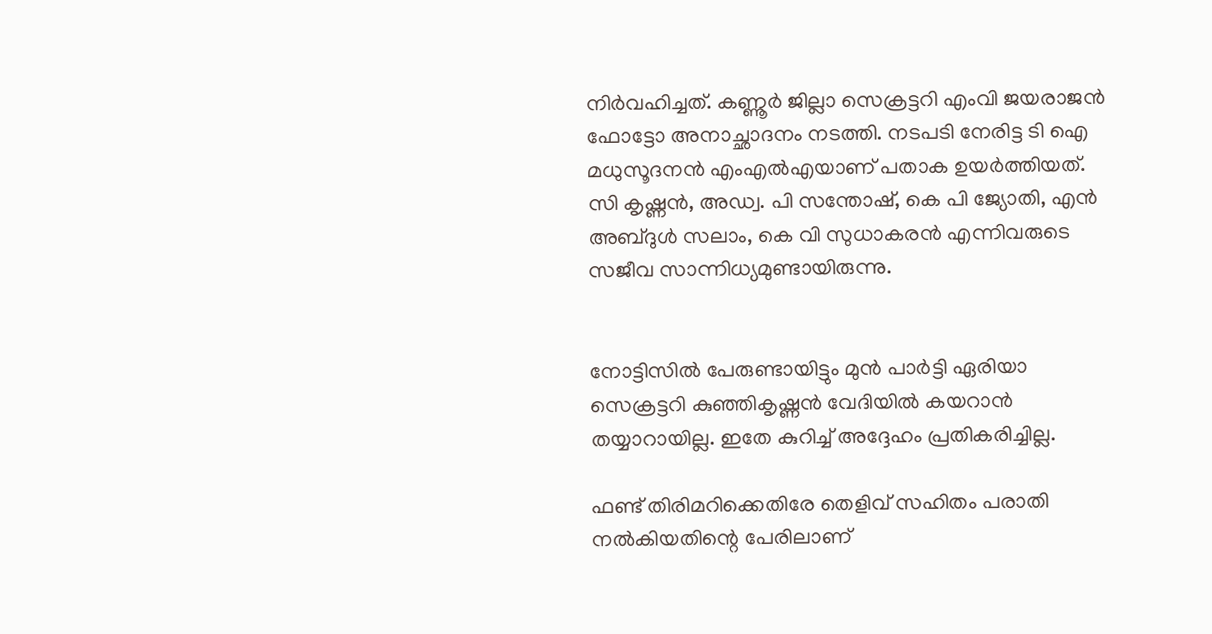നിര്‍വഹിച്ചത്. കണ്ണൂര്‍ ജില്ലാ സെക്രട്ടറി എംവി ജയരാജന്‍ ഫോട്ടോ അനാച്ഛാദനം നടത്തി. നടപടി നേരിട്ട ടി ഐ മധുസൂദനന്‍ എംഎല്‍എയാണ് പതാക ഉയര്‍ത്തിയത്. സി കൃഷ്ണന്‍, അഡ്വ. പി സന്തോഷ്, കെ പി ജ്യോതി, എന്‍ അബ്ദുള്‍ സലാം, കെ വി സുധാകരന്‍ എന്നിവരുടെ സജീവ സാന്നിധ്യമുണ്ടായിരുന്നു.


നോട്ടിസില്‍ പേരുണ്ടായിട്ടും മുന്‍ പാര്‍ട്ടി ഏരിയാ സെക്രട്ടറി കുഞ്ഞികൃഷ്ണന്‍ വേദിയില്‍ കയറാന്‍ തയ്യാറായില്ല. ഇതേ കുറിച്ച് അദ്ദേഹം പ്രതികരിച്ചില്ല.

ഫണ്ട് തിരിമറിക്കെതിരേ തെളിവ് സഹിതം പരാതി നല്‍കിയതിന്റെ പേരിലാണ്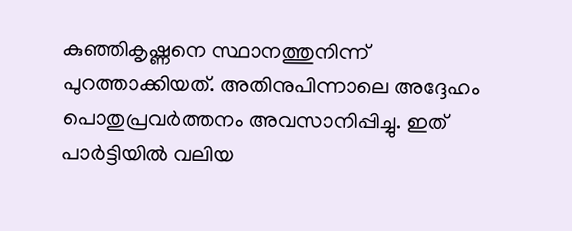കുഞ്ഞികൃഷ്ണനെ സ്ഥാനത്തുനിന്ന് പുറത്താക്കിയത്. അതിനുപിന്നാലെ അദ്ദേഹം പൊതുപ്രവര്‍ത്തനം അവസാനിപ്പിച്ചു. ഇത് പാര്‍ട്ടിയില്‍ വലിയ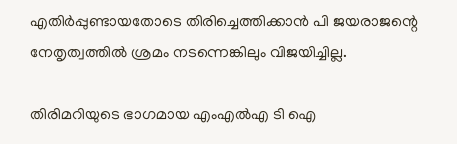എതിര്‍പ്പുണ്ടായതോടെ തിരിച്ചെത്തിക്കാന്‍ പി ജയരാജന്റെ നേതൃത്വത്തില്‍ ശ്രമം നടന്നെങ്കിലും വിജയിച്ചില്ല.

തിരിമറിയുടെ ഭാഗമായ എംഎല്‍എ ടി ഐ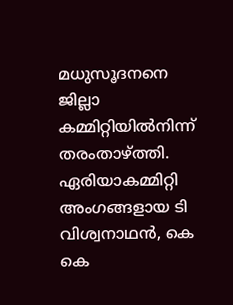മധുസൂദനനെ ജില്ലാ കമ്മിറ്റിയില്‍നിന്ന് തരംതാഴ്ത്തി. ഏരിയാകമ്മിറ്റി അംഗങ്ങളായ ടി വിശ്വനാഥന്‍, കെ കെ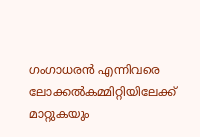ഗംഗാധരന്‍ എന്നിവരെ ലോക്കല്‍കമ്മിറ്റിയിലേക്ക് മാറ്റുകയും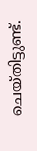ചെയ്തിട്ടുണ്ട്.